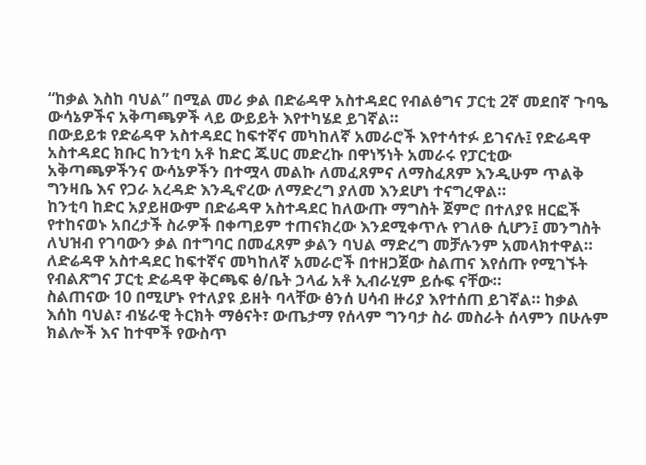“ከቃል እስከ ባህል” በሚል መሪ ቃል በድሬዳዋ አስተዳደር የብልፅግና ፓርቲ 2ኛ መደበኛ ጉባዔ ውሳኔዎችና አቅጣጫዎች ላይ ውይይት እየተካሄደ ይገኛል።
በውይይቱ የድሬዳዋ አስተዳደር ከፍተኛና መካከለኛ አመራሮች እየተሳተፉ ይገናሉ፤ የድሬዳዋ አስተዳደር ክቡር ከንቲባ አቶ ከድር ጁሀር መድረኩ በዋነኝነት አመራሩ የፓርቲው አቅጣጫዎችንና ውሳኔዎችን በተሟላ መልኩ ለመፈጸምና ለማስፈጸም እንዲሁም ጥልቅ ግንዛቤ እና የጋራ አረዳድ እንዲኖረው ለማድረግ ያለመ እንደሆነ ተናግረዋል።
ከንቲባ ከድር አያይዘውም በድሬዳዋ አስተዳደር ከለውጡ ማግስት ጀምሮ በተለያዩ ዘርፎች የተከናወኑ አበረታች ስራዎች በቀጣይም ተጠናክረው እንደሚቀጥሉ የገለፁ ሲሆን፤ መንግስት ለህዝብ የገባውን ቃል በተግባር በመፈጸም ቃልን ባህል ማድረግ መቻሉንም አመላክተዋል።
ለድሬዳዋ አስተዳደር ከፍተኛና መካከለኛ አመራሮች በተዘጋጀው ስልጠና እየሰጡ የሚገኙት የብልጽግና ፓርቲ ድሬዳዋ ቅርጫፍ ፅ/ቤት ኃላፊ አቶ ኢብራሂም ይሱፍ ናቸው።
ስልጠናው 10 በሚሆኑ የተለያዩ ይዘት ባላቸው ፅንሰ ሀሳብ ዙሪያ እየተሰጠ ይገኛል። ከቃል እሰከ ባህል፣ ብሄራዊ ትርክት ማፅናት፣ ውጤታማ የሰላም ግንባታ ስራ መስራት ሰላምን በሁሉም ክልሎች እና ከተሞች የውስጥ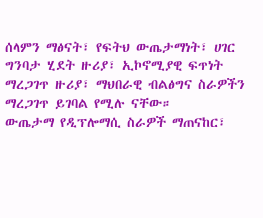ሰላምን ማፅናት፣ የፍትህ ውጤታማነት፣ ሀገር ግንባታ ሂደት ዙሪያ፣ ኢኮኖሚያዊ ፍጥነት ማረጋገጥ ዙሪያ፣ ማህበራዊ ብልፅግና ስራዎችን ማረጋገጥ ይገባል የሚሉ ናቸው።
ውጤታማ የዲፕሎማሲ ስራዎች ማጠናከር፣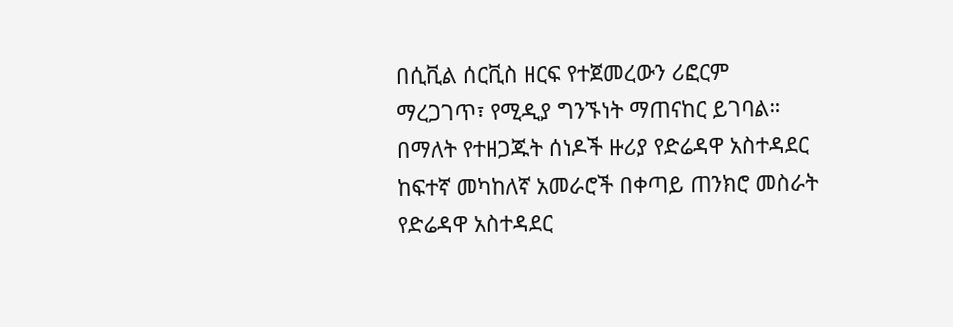በሲቪል ሰርቪስ ዘርፍ የተጀመረውን ሪፎርም ማረጋገጥ፣ የሚዲያ ግንኙነት ማጠናከር ይገባል። በማለት የተዘጋጁት ሰነዶች ዙሪያ የድሬዳዋ አስተዳደር ከፍተኛ መካከለኛ አመራሮች በቀጣይ ጠንክሮ መስራት የድሬዳዋ አስተዳደር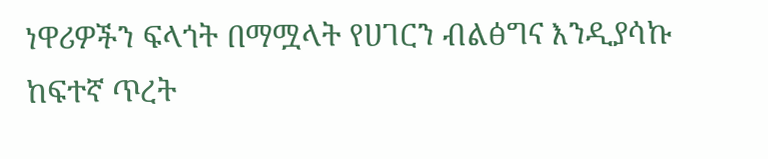ነዋሪዎችን ፍላጎት በማሟላት የሀገርን ብልፅግና እንዲያሳኩ ከፍተኛ ጥረት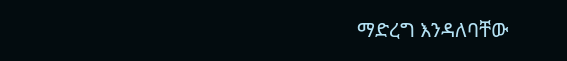ማድረግ እንዳለባቸው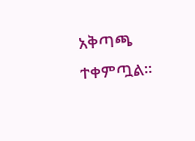አቅጣጫ ተቀምጧል።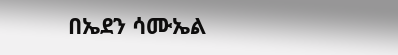በኤደን ሳሙኤል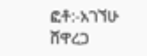ፎቶ:-አገኘሁ ሸዋረጋ